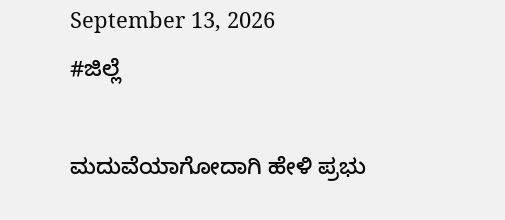September 13, 2026
#ಜಿಲ್ಲೆ

ಮದುವೆಯಾಗೋದಾಗಿ ಹೇಳಿ ಪ್ರಭು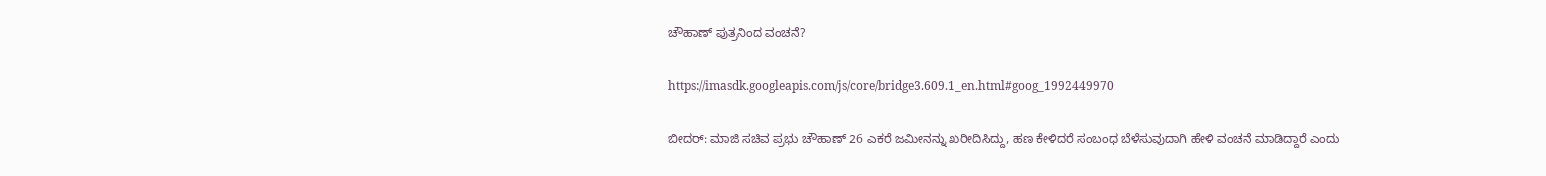ಚೌಹಾಣ್ ಪುತ್ರನಿಂದ ವಂಚನೆ?

https://imasdk.googleapis.com/js/core/bridge3.609.1_en.html#goog_1992449970

ಬೀದರ್: ಮಾಜಿ ಸಚಿವ ಪ್ರಭು ಚೌಹಾಣ್ 26 ಎಕರೆ ಜಮೀನನ್ನು ಖರೀದಿಸಿದ್ದು, ಹಣ ಕೇಳಿದರೆ ಸಂಬಂಧ ಬೆಳೆಸುವುದಾಗಿ ಹೇಳಿ ವಂಚನೆ ಮಾಡಿದ್ದಾರೆ ಎಂದು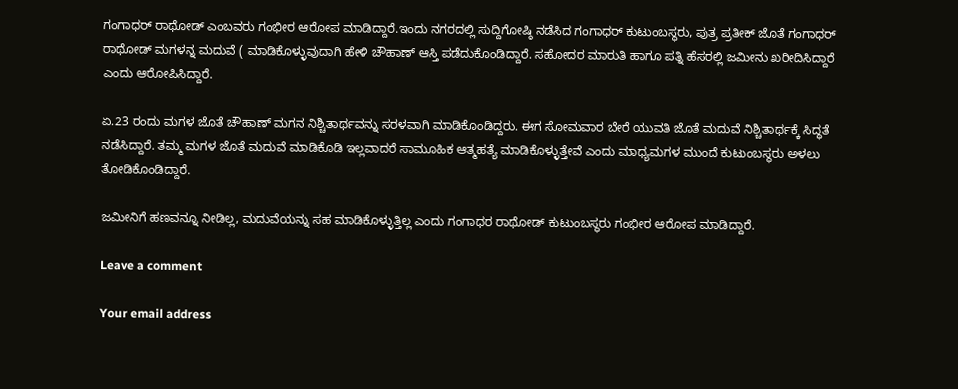ಗಂಗಾಧರ್ ರಾಥೋಡ್ ಎಂಬವರು ಗಂಭೀರ ಆರೋಪ ಮಾಡಿದ್ದಾರೆ.ಇಂದು ನಗರದಲ್ಲಿ ಸುದ್ದಿಗೋಷ್ಠಿ ನಡೆಸಿದ ಗಂಗಾಧರ್ ಕುಟುಂಬಸ್ಥರು, ಪುತ್ರ ಪ್ರತೀಕ್ ಜೊತೆ ಗಂಗಾಧರ್ ರಾಥೋಡ್ ಮಗಳನ್ನ ಮದುವೆ ( ಮಾಡಿಕೊಳ್ಳುವುದಾಗಿ ಹೇಳಿ ಚೌಹಾಣ್ ಆಸ್ತಿ ಪಡೆದುಕೊಂಡಿದ್ದಾರೆ. ಸಹೋದರ ಮಾರುತಿ ಹಾಗೂ ಪತ್ನಿ ಹೆಸರಲ್ಲಿ ಜಮೀನು ಖರೀದಿಸಿದ್ದಾರೆ ಎಂದು ಆರೋಪಿಸಿದ್ದಾರೆ.

ಏ.23 ರಂದು ಮಗಳ ಜೊತೆ ಚೌಹಾಣ್ ಮಗನ ನಿಶ್ಚಿತಾರ್ಥವನ್ನು ಸರಳವಾಗಿ ಮಾಡಿಕೊಂಡಿದ್ದರು. ಈಗ ಸೋಮವಾರ ಬೇರೆ ಯುವತಿ ಜೊತೆ ಮದುವೆ ನಿಶ್ಚಿತಾರ್ಥಕ್ಕೆ ಸಿದ್ಧತೆ ನಡೆಸಿದ್ದಾರೆ. ತಮ್ಮ ಮಗಳ ಜೊತೆ ಮದುವೆ ಮಾಡಿಕೊಡಿ ಇಲ್ಲವಾದರೆ ಸಾಮೂಹಿಕ ಆತ್ಮಹತ್ಯೆ ಮಾಡಿಕೊಳ್ಳುತ್ತೇವೆ ಎಂದು ಮಾಧ್ಯಮಗಳ ಮುಂದೆ ಕುಟುಂಬಸ್ಥರು ಅಳಲು ತೋಡಿಕೊಂಡಿದ್ದಾರೆ.

ಜಮೀನಿಗೆ ಹಣವನ್ನೂ ನೀಡಿಲ್ಲ, ಮದುವೆಯನ್ನು ಸಹ ಮಾಡಿಕೊಳ್ಳುತ್ತಿಲ್ಲ ಎಂದು ಗಂಗಾಧರ ರಾಥೋಡ್ ಕುಟುಂಬಸ್ಥರು ಗಂಭೀರ ಆರೋಪ ಮಾಡಿದ್ದಾರೆ.

Leave a comment

Your email address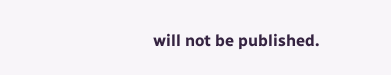will not be published.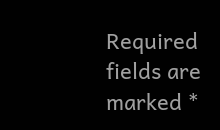Required fields are marked *